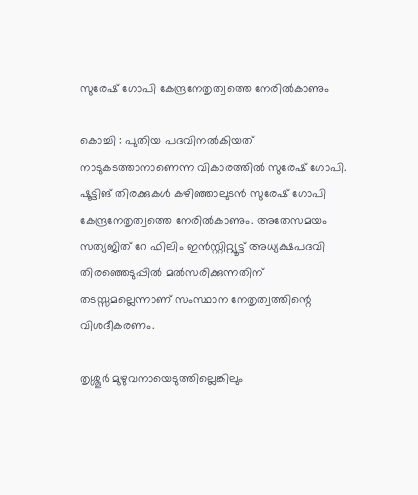സുരേഷ് ഗോപി കേന്ദ്രനേതൃത്വത്തെ നേരില്‍കാണും

കൊച്ചി : പുതിയ പദവിനല്‍കിയത് നാടുകടത്താനാണെന്ന വികാരത്തില്‍ സുരേഷ് ഗോപി. ഷൂട്ടിങ് തിരക്കുകള്‍ കഴിഞ്ഞാലുടന്‍ സുരേഷ് ഗോപി കേന്ദ്രനേതൃത്വത്തെ നേരില്‍കാണും. അതേസമയം സത്യജിത് റേ ഫിലിം ഇന്‍സ്റ്റിറ്റ്യൂട്ട് അധ്യക്ഷപദവി തിരഞ്ഞെടുപ്പില്‍ മല്‍സരിക്കുന്നതിന് തടസ്സമല്ലെന്നാണ് സംസ്ഥാന നേതൃത്വത്തിന്റെ വിശദീകരണം.

തൃശ്ശൂര്‍ മുഴുവനായെടുത്തില്ലെങ്കിലും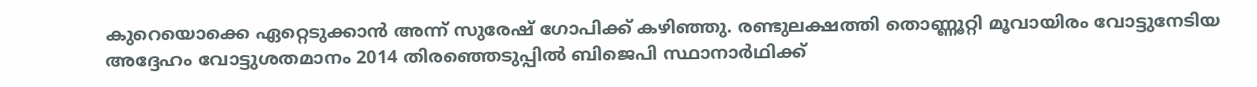കുറെയൊക്കെ ഏറ്റെടുക്കാന്‍ അന്ന് സുരേഷ് ഗോപിക്ക് കഴി‍ഞ്ഞു. രണ്ടുലക്ഷത്തി തൊണ്ണൂറ്റി മൂവായിരം വോട്ടുനേടിയ അദ്ദേഹം വോട്ടുശതമാനം 2014 തിരഞ്ഞെടുപ്പില്‍ ബിജെപി സ്ഥാനാര്‍ഥിക്ക്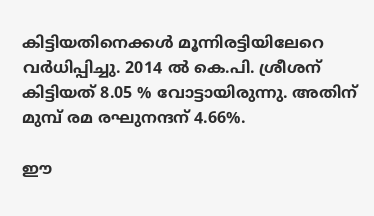കിട്ടിയതിനെക്കള്‍ മൂന്നിരട്ടിയിലേറെ വര്‍ധിപ്പിച്ചു. 2014 ല്‍ കെ.പി. ശ്രീശന് കിട്ടിയത് 8.05 % വോട്ടായിരുന്നു. അതിന് മുമ്പ് രമ രഘുനന്ദന് 4.66%.

ഈ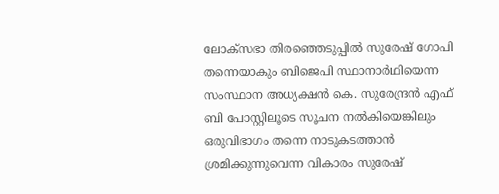ലോക്സഭാ തിരഞ്ഞെടുപ്പില്‍ സുരേഷ് ഗോപി തന്നെയാകും ബിജെപി സ്ഥാനാര്‍ഥിയെന്ന സംസ്ഥാന അധ്യക്ഷന്‍ കെ. സുരേന്ദ്രന്‍ എഫ് ബി പോസ്റ്റിലൂടെ സൂചന നല്‍കിയെങ്കിലും ഒരുവിഭാഗം തന്നെ നാടുകടത്താന്‍ ശ്രമിക്കുന്നുവെന്ന വികാരം സുരേഷ്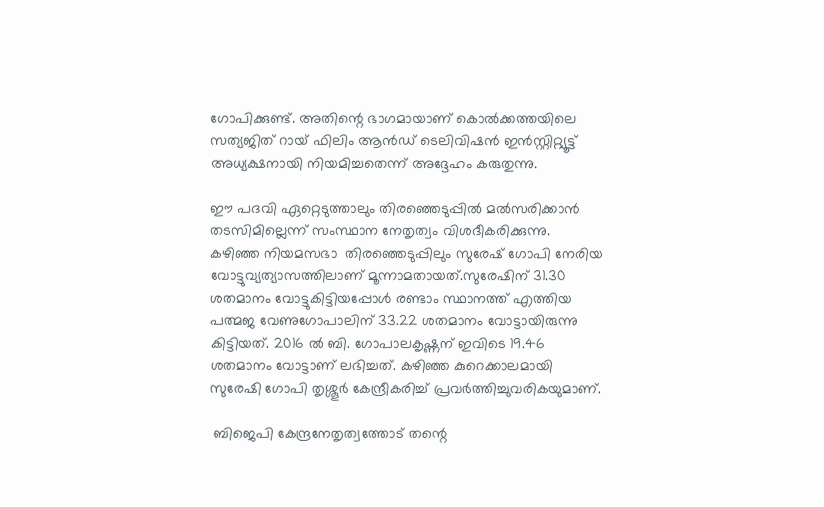ഗോപിക്കുണ്ട്. അതിന്റെ ഭാഗമായാണ് കൊല്‍ക്കത്തയിലെ സത്യജിത് റായ് ഫിലിം ആന്‍ഡ് ടെലിവിഷന്‍ ഇന്‍സ്റ്റിറ്റ്യൂട്ട് അധ്യക്ഷനായി നിയമിച്ചതെന്ന് അദ്ദേഹം കരുതുന്നു.

ഈ പദവി ഏറ്റെടുത്താലും തിരഞ്ഞെടുപ്പില്‍ മല്‍സരിക്കാന്‍ തടസിമില്ലെന്ന് സംസ്ഥാന നേതൃത്വം വിശദീകരിക്കുന്നു. കഴിഞ്ഞ നിയമസഭാ  തിരഞ്ഞെടുപ്പിലും സുരേഷ് ഗോപി നേരിയ വോട്ടുവ്യത്യാസത്തിലാണ് മൂന്നാമതായത്.സുരേഷിന് 31.30 ശതമാനം വോട്ടുകിട്ടിയപ്പോള്‍ രണ്ടാം സ്ഥാനത്ത് എത്തിയ പത്മജ വേണുഗോപാലിന് 33.22 ശതമാനം വോട്ടായിരുന്നു കിട്ടിയത്. 2016 ല്‍ ബി. ഗോപാലകൃഷ്ണന് ഇവിടെ 19.46 ശതമാനം വോട്ടാണ് ലഭിച്ചത്. കഴിഞ്ഞ കുറെക്കാലമായി സുരേഷി ഗോപി തൃശ്ശൂര്‍ കേന്ദ്രീകരിച്ച് പ്രവര്‍ത്തിച്ചുവരികയുമാണ്.

 ബിജെപി കേന്ദ്രനേതൃത്വത്തോട് തന്റെ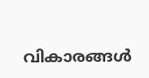വികാരങ്ങള്‍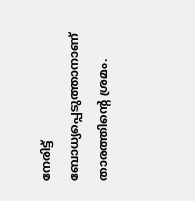നേരിട്ട് ബോധ്യപ്പെടുത്താനാണ് താരത്തിന്റെ ശ്രമം.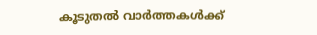കൂടുതൽ വാർത്തകൾക്ക്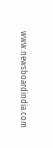www.newsboardindia.com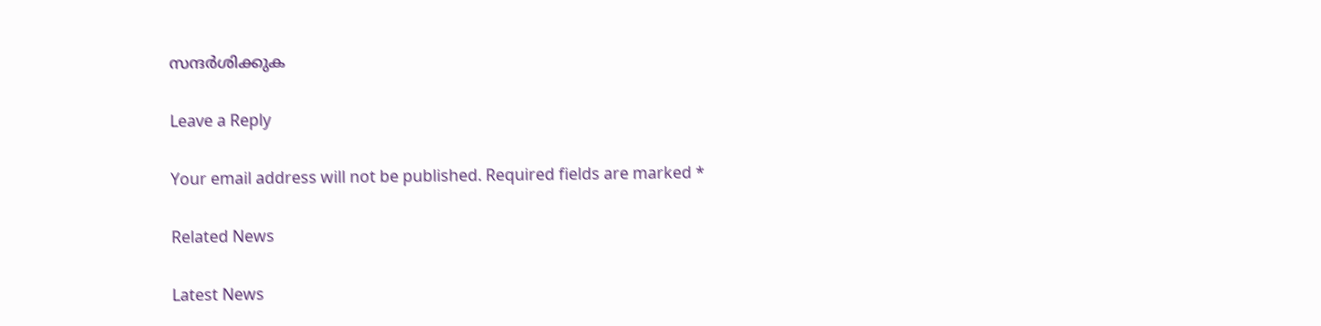സന്ദർശിക്കുക

Leave a Reply

Your email address will not be published. Required fields are marked *

Related News

Latest News